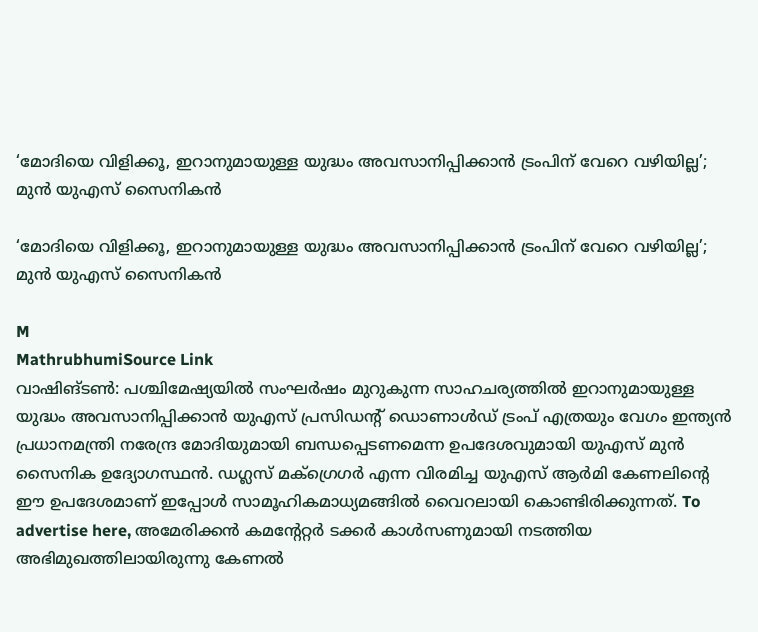‘മോദിയെ വിളിക്കൂ, ഇറാനുമായുള്ള യുദ്ധം അവസാനിപ്പിക്കാൻ ട്രംപിന് വേറെ വഴിയില്ല’; മുൻ യുഎസ് സൈനികൻ

‘മോദിയെ വിളിക്കൂ, ഇറാനുമായുള്ള യുദ്ധം അവസാനിപ്പിക്കാൻ ട്രംപിന് വേറെ വഴിയില്ല’; മുൻ യുഎസ് സൈനികൻ

M
MathrubhumiSource Link
വാഷിങ്ടൺ: പശ്ചിമേഷ്യയിൽ സംഘർഷം മുറുകുന്ന സാഹചര്യത്തിൽ ഇറാനുമായുള്ള യുദ്ധം അവസാനിപ്പിക്കാൻ യുഎസ് പ്രസിഡന്റ് ഡൊണാൾഡ് ട്രംപ് എത്രയും വേഗം ഇന്ത്യൻ പ്രധാനമന്ത്രി നരേന്ദ്ര മോദിയുമായി ബന്ധപ്പെടണമെന്ന ഉപദേശവുമായി യുഎസ് മുൻ സൈനിക ഉദ്യോഗസ്ഥൻ. ഡഗ്ലസ് മക്‌ഗ്രെഗർ എന്ന വിരമിച്ച യുഎസ് ആർമി കേണലിന്റെ ഈ ഉപദേശമാണ് ഇപ്പോൾ സാമൂഹികമാധ്യമങ്ങിൽ വൈറലായി കൊണ്ടിരിക്കുന്നത്. To advertise here, അമേരിക്കൻ കമന്റേറ്റർ ടക്കർ കാൾസണുമായി നടത്തിയ അഭിമുഖത്തിലായിരുന്നു കേണൽ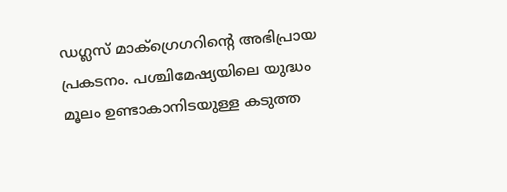ഡഗ്ലസ് മാക്‌ഗ്രെഗറിന്റെ അഭിപ്രായ പ്രകടനം. പശ്ചിമേഷ്യയിലെ യുദ്ധം മൂലം ഉണ്ടാകാനിടയുള്ള കടുത്ത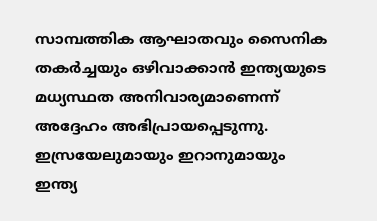സാമ്പത്തിക ആഘാതവും സൈനിക തകർച്ചയും ഒഴിവാക്കാൻ ഇന്ത്യയുടെ മധ്യസ്ഥത അനിവാര്യമാണെന്ന് അദ്ദേഹം അഭിപ്രായപ്പെടുന്നു. ഇസ്രയേലുമായും ഇറാനുമായും ഇന്ത്യ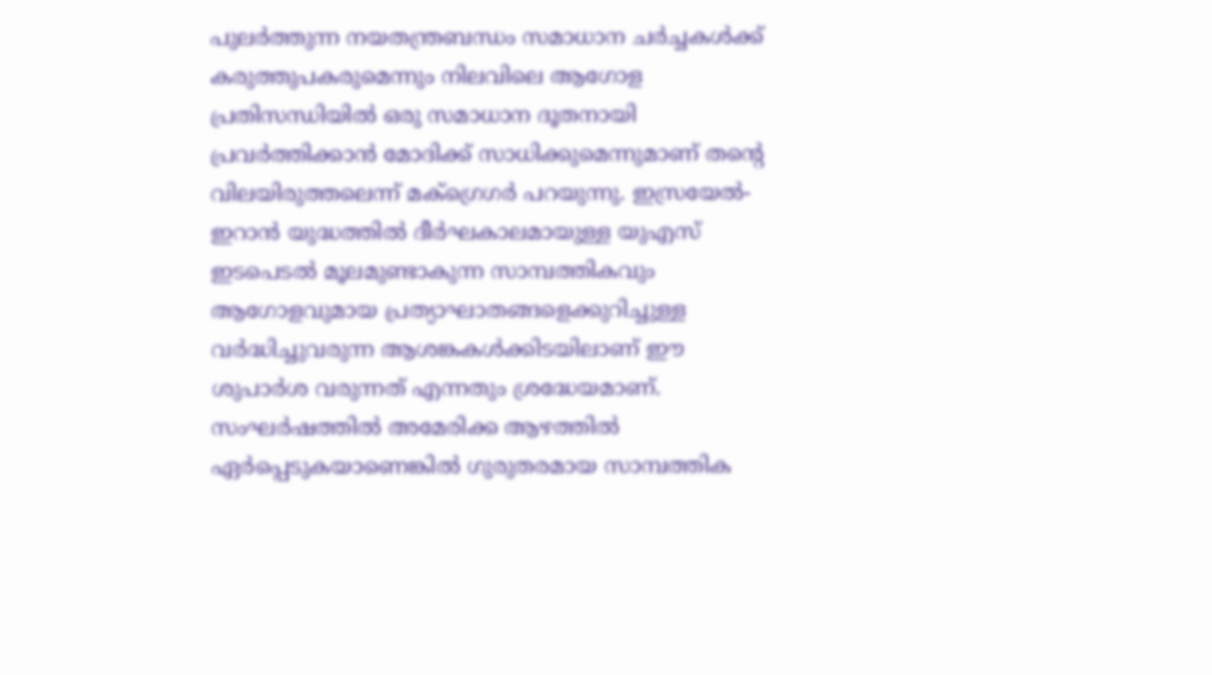പുലർത്തുന്ന നയതന്ത്രബന്ധം സമാധാന ചർച്ചകൾക്ക് കരുത്തുപകരുമെന്നും നിലവിലെ ആഗോള പ്രതിസന്ധിയിൽ ഒരു സമാധാന ദൂതനായി പ്രവർത്തിക്കാൻ മോദിക്ക് സാധിക്കുമെന്നുമാണ് തന്റെ വിലയിരുത്തലെന്ന് മക്‌ഗ്രെഗർ പറയുന്നു. ഇസ്രയേൽ-ഇറാൻ യുദ്ധത്തിൽ ദീർഘകാലമായുള്ള യുഎസ് ഇടപെടൽ മൂലമുണ്ടാകുന്ന സാമ്പത്തികവും ആഗോളവുമായ പ്രത്യാഘാതങ്ങളെക്കുറിച്ചുള്ള വർദ്ധിച്ചുവരുന്ന ആശങ്കകൾക്കിടയിലാണ് ഈ ശുപാർശ വരുന്നത് എന്നതും ശ്രദ്ധേയമാണ്. സംഘർഷത്തിൽ അമേരിക്ക ആഴത്തിൽ ഏർപ്പെടുകയാണെങ്കിൽ ഗുരുതരമായ സാമ്പത്തിക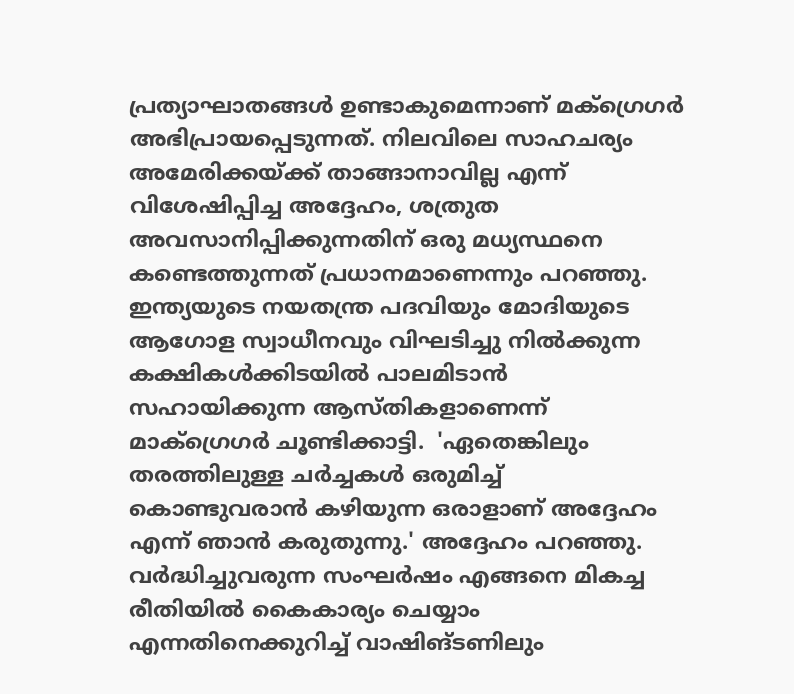പ്രത്യാഘാതങ്ങൾ ഉണ്ടാകുമെന്നാണ് മക്‌ഗ്രെഗർ അഭിപ്രായപ്പെടുന്നത്. നിലവിലെ സാഹചര്യം അമേരിക്കയ്ക്ക് താങ്ങാനാവില്ല എന്ന് വിശേഷിപ്പിച്ച അദ്ദേഹം, ശത്രുത അവസാനിപ്പിക്കുന്നതിന് ഒരു മധ്യസ്ഥനെ കണ്ടെത്തുന്നത് പ്രധാനമാണെന്നും പറഞ്ഞു. ഇന്ത്യയുടെ നയതന്ത്ര പദവിയും മോദിയുടെ ആഗോള സ്വാധീനവും വിഘടിച്ചു നിൽക്കുന്ന കക്ഷികൾക്കിടയിൽ പാലമിടാൻ സഹായിക്കുന്ന ആസ്തികളാണെന്ന് മാക്‌ഗ്രെഗർ ചൂണ്ടിക്കാട്ടി.  'ഏതെങ്കിലും തരത്തിലുള്ള ചർച്ചകൾ ഒരുമിച്ച് കൊണ്ടുവരാൻ കഴിയുന്ന ഒരാളാണ് അദ്ദേഹം എന്ന് ഞാൻ കരുതുന്നു.' അദ്ദേഹം പറഞ്ഞു. വർദ്ധിച്ചുവരുന്ന സംഘർഷം എങ്ങനെ മികച്ച രീതിയിൽ കൈകാര്യം ചെയ്യാം എന്നതിനെക്കുറിച്ച് വാഷിങ്ടണിലും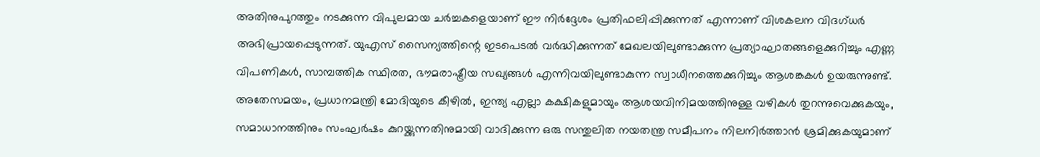അതിനുപുറത്തും നടക്കുന്ന വിപുലമായ ചർച്ചകളെയാണ് ഈ നിർദ്ദേശം പ്രതിഫലിപ്പിക്കുന്നത് എന്നാണ് വിശകലന വിദഗ്ധർ അഭിപ്രായപ്പെടുന്നത്. യുഎസ് സൈന്യത്തിന്റെ ഇടപെടൽ വർദ്ധിക്കുന്നത് മേഖലയിലുണ്ടാക്കുന്ന പ്രത്യാഘാതങ്ങളെക്കുറിച്ചും എണ്ണ വിപണികൾ, സാമ്പത്തിക സ്ഥിരത, ഭൗമരാഷ്ട്രീയ സഖ്യങ്ങൾ എന്നിവയിലുണ്ടാകുന്ന സ്വാധീനത്തെക്കുറിച്ചും ആശങ്കകൾ ഉയരുന്നുണ്ട്. അതേസമയം, പ്രധാനമന്ത്രി മോദിയുടെ കീഴിൽ, ഇന്ത്യ എല്ലാ കക്ഷികളുമായും ആശയവിനിമയത്തിനുള്ള വഴികൾ തുറന്നുവെക്കുകയും, സമാധാനത്തിനും സംഘർഷം കുറയ്ക്കുന്നതിനുമായി വാദിക്കുന്ന ഒരു സന്തുലിത നയതന്ത്ര സമീപനം നിലനിർത്താൻ ശ്രമിക്കുകയുമാണ്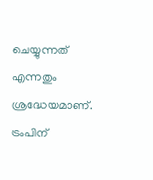ചെയ്യുന്നത് എന്നതും ശ്രദ്ധേയമാണ്. ട്രംപിന്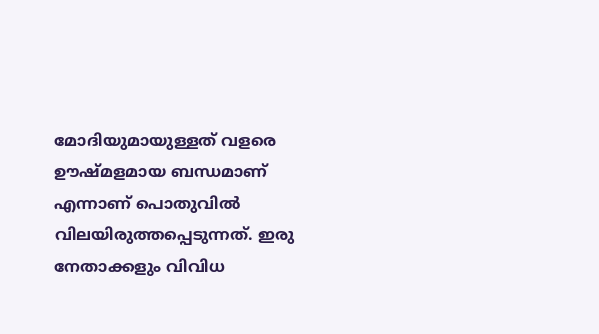മോദിയുമായുള്ളത് വളരെ ഊഷ്മളമായ ബന്ധമാണ് എന്നാണ് പൊതുവിൽ വിലയിരുത്തപ്പെടുന്നത്. ഇരു നേതാക്കളും വിവിധ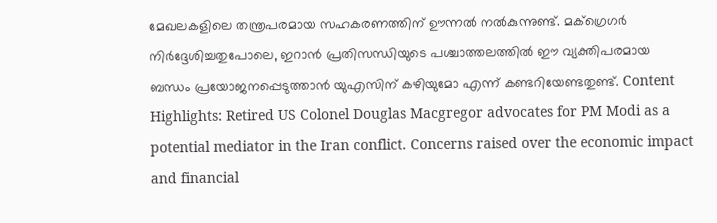മേഖലകളിലെ തന്ത്രപരമായ സഹകരണത്തിന് ഊന്നൽ നൽകുന്നുണ്ട്. മക്‌ഗ്രെഗർ നിർദ്ദേശിച്ചതുപോലെ, ഇറാൻ പ്രതിസന്ധിയുടെ പശ്ചാത്തലത്തിൽ ഈ വ്യക്തിപരമായ ബന്ധം പ്രയോജനപ്പെടുത്താൻ യുഎസിന് കഴിയുമോ എന്ന് കണ്ടറിയേണ്ടതുണ്ട്. Content Highlights: Retired US Colonel Douglas Macgregor advocates for PM Modi as a potential mediator in the Iran conflict. Concerns raised over the economic impact and financial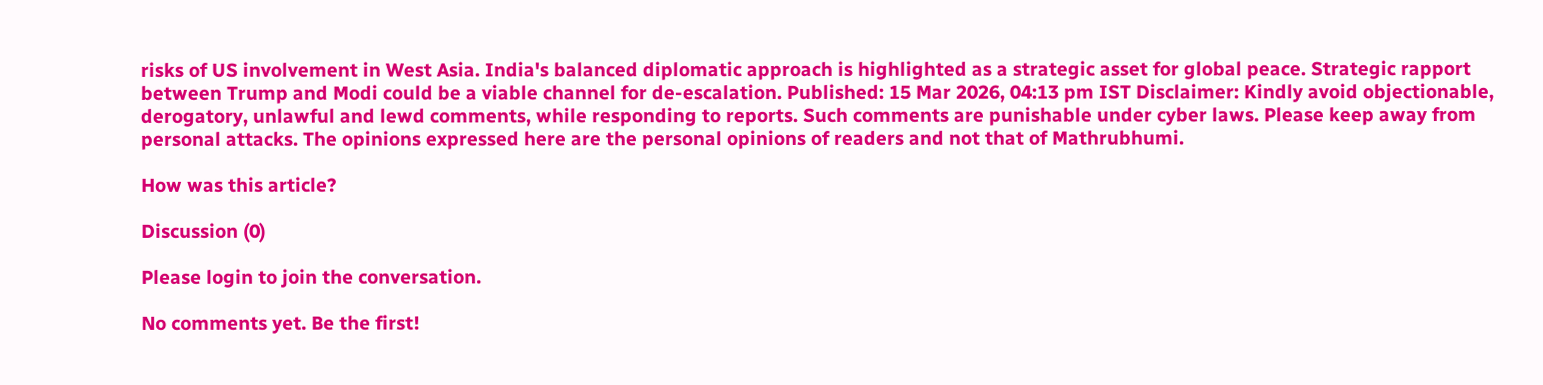risks of US involvement in West Asia. India's balanced diplomatic approach is highlighted as a strategic asset for global peace. Strategic rapport between Trump and Modi could be a viable channel for de-escalation. Published: 15 Mar 2026, 04:13 pm IST Disclaimer: Kindly avoid objectionable, derogatory, unlawful and lewd comments, while responding to reports. Such comments are punishable under cyber laws. Please keep away from personal attacks. The opinions expressed here are the personal opinions of readers and not that of Mathrubhumi.

How was this article?

Discussion (0)

Please login to join the conversation.

No comments yet. Be the first!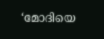‘മോദിയെ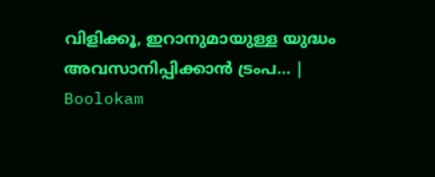വിളിക്കൂ, ഇറാനുമായുള്ള യുദ്ധം അവസാനിപ്പിക്കാൻ ട്രംപ… | Boolokam